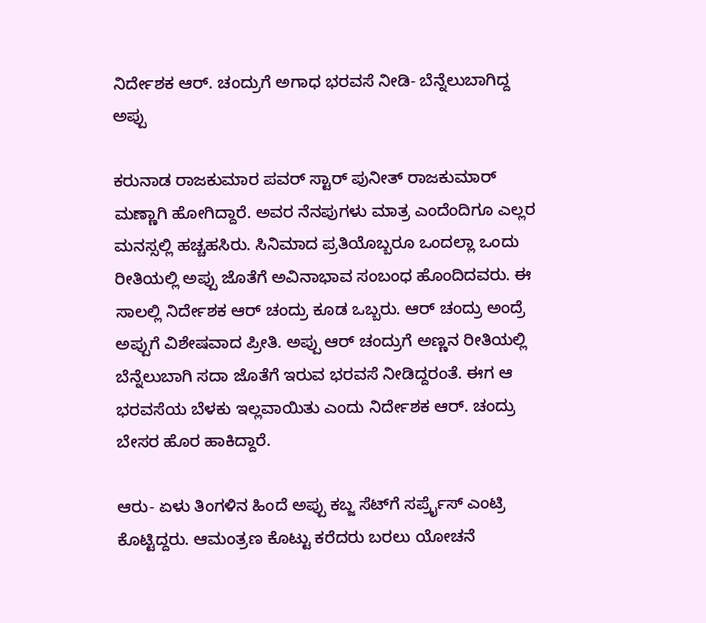ನಿರ್ದೇಶಕ ಆರ್. ಚಂದ್ರುಗೆ ಅಗಾಧ ಭರವಸೆ ನೀಡಿ- ಬೆನ್ನೆಲುಬಾಗಿದ್ದ ಅಪ್ಪು

ಕರುನಾಡ ರಾಜಕುಮಾರ ಪವರ್ ಸ್ಟಾರ್ ಪುನೀತ್ ರಾಜಕುಮಾರ್ ಮಣ್ಣಾಗಿ ಹೋಗಿದ್ದಾರೆ. ಅವರ ನೆನಪುಗಳು ಮಾತ್ರ ಎಂದೆಂದಿಗೂ ಎಲ್ಲರ ಮನಸ್ಸಲ್ಲಿ ಹಚ್ಚಹಸಿರು. ಸಿನಿಮಾದ ಪ್ರತಿಯೊಬ್ಬರೂ ಒಂದಲ್ಲಾ ಒಂದು ರೀತಿಯಲ್ಲಿ ಅಪ್ಪು ಜೊತೆಗೆ ಅವಿನಾಭಾವ ಸಂಬಂಧ ಹೊಂದಿದವರು. ಈ ಸಾಲಲ್ಲಿ ನಿರ್ದೇಶಕ ಆರ್ ಚಂದ್ರು ಕೂಡ ಒಬ್ಬರು. ಆರ್ ಚಂದ್ರು ಅಂದ್ರೆ ಅಪ್ಪುಗೆ ವಿಶೇಷವಾದ ಪ್ರೀತಿ. ಅಪ್ಪು ಆರ್‌ ಚಂದ್ರುಗೆ ಅಣ್ಣನ ರೀತಿಯಲ್ಲಿ ಬೆನ್ನೆಲುಬಾಗಿ ಸದಾ ಜೊತೆಗೆ ಇರುವ ಭರವಸೆ ನೀಡಿದ್ದರಂತೆ. ಈಗ ಆ ಭರವಸೆಯ ಬೆಳಕು ಇಲ್ಲವಾಯಿತು ಎಂದು ನಿರ್ದೇಶಕ ಆರ್‌. ಚಂದ್ರು ಬೇಸರ ಹೊರ ಹಾಕಿದ್ದಾರೆ.

ಆರು- ಏಳು ತಿಂಗಳಿನ ಹಿಂದೆ ಅಪ್ಪು ಕಬ್ಜ ಸೆಟ್‌ಗೆ ಸರ್ಪ್ರೈಸ್‌ ಎಂಟ್ರಿ ಕೊಟ್ಟಿದ್ದರು. ಆಮಂತ್ರಣ ಕೊಟ್ಟು ಕರೆದರು ಬರಲು ಯೋಚನೆ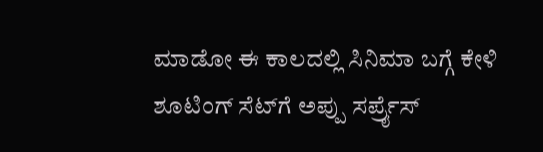ಮಾಡೋ ಈ ಕಾಲದಲ್ಲಿ ಸಿನಿಮಾ ಬಗ್ಗೆ ಕೇಳಿ ಶೂಟಿಂಗ್‌ ಸೆಟ್‌ಗೆ ಅಪ್ಪು ಸರ್ಪ್ರೈಸ್‌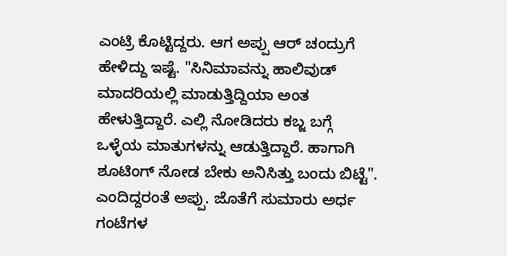ಎಂಟ್ರಿ ಕೊಟ್ಟಿದ್ದರು. ಆಗ ಅಪ್ಪು ಆರ್‌ ಚಂದ್ರುಗೆ ಹೇಳಿದ್ದು ಇಷ್ಟೆ. "ಸಿನಿಮಾವನ್ನು ಹಾಲಿವುಡ್‌ ಮಾದರಿಯಲ್ಲಿ ಮಾಡುತ್ತಿದ್ದಿಯಾ ಅಂತ ಹೇಳುತ್ತಿದ್ದಾರೆ. ಎಲ್ಲಿ ನೋಡಿದರು ಕಬ್ಜ ಬಗ್ಗೆ ಒಳ್ಳೆಯ ಮಾತುಗಳನ್ನು ಆಡುತ್ತಿದ್ದಾರೆ. ಹಾಗಾಗಿ ಶೂಟಿಂಗ್‌ ನೋಡ ಬೇಕು ಅನಿಸಿತ್ತು ಬಂದು ಬಿಟ್ಟೆ". ಎಂದಿದ್ದರಂತೆ ಅಪ್ಪು. ಜೊತೆಗೆ ಸುಮಾರು ಅರ್ಧ ಗಂಟೆಗಳ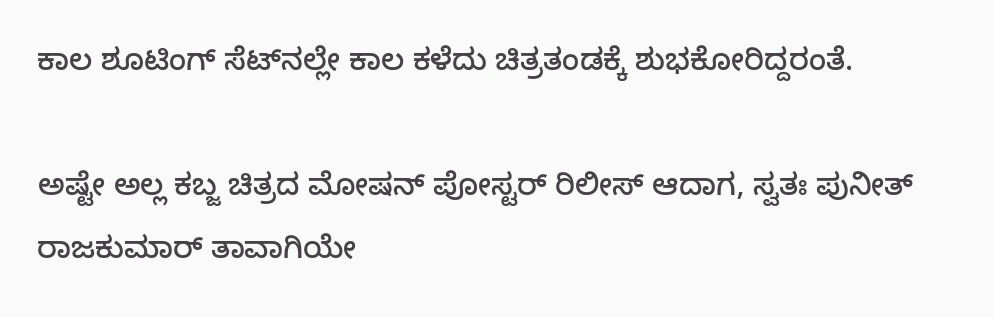ಕಾಲ ಶೂಟಿಂಗ್‌ ಸೆಟ್‌ನಲ್ಲೇ ಕಾಲ ಕಳೆದು ಚಿತ್ರತಂಡಕ್ಕೆ ಶುಭಕೋರಿದ್ದರಂತೆ.

ಅಷ್ಟೇ ಅಲ್ಲ ಕಬ್ಜ ಚಿತ್ರದ ಮೋಷನ್ ಪೋಸ್ಟರ್ ರಿಲೀಸ್ ಆದಾಗ, ಸ್ವತಃ ಪುನೀತ್ ರಾಜಕುಮಾರ್ ತಾವಾಗಿಯೇ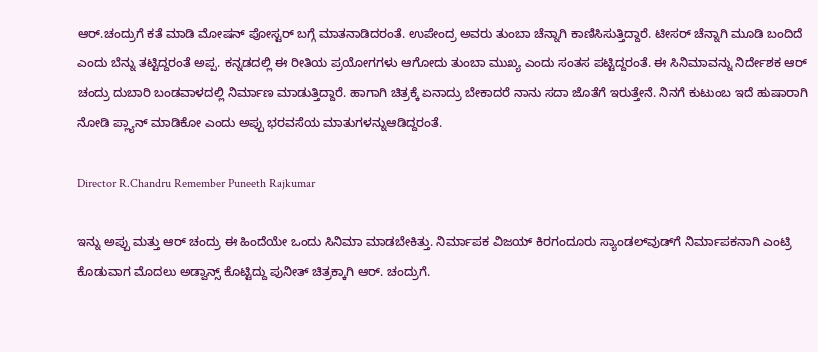ಆರ್‌.ಚಂದ್ರುಗೆ ಕತೆ ಮಾಡಿ ಮೋಷನ್ ಪೋಸ್ಟರ್ ಬಗ್ಗೆ ಮಾತನಾಡಿದರಂತೆ. ಉಪೇಂದ್ರ ಅವರು ತುಂಬಾ ಚೆನ್ನಾಗಿ ಕಾಣಿಸಿಸುತ್ತಿದ್ದಾರೆ. ಟೀಸರ್‌ ಚೆನ್ನಾಗಿ ಮೂಡಿ ಬಂದಿದೆ ಎಂದು ಬೆನ್ನು ತಟ್ಟಿದ್ದರಂತೆ ಅಪ್ಪ. ಕನ್ನಡದಲ್ಲಿ ಈ ರೀತಿಯ ಪ್ರಯೋಗಗಳು ಆಗೋದು ತುಂಬಾ ಮುಖ್ಯ ಎಂದು ಸಂತಸ ಪಟ್ಟಿದ್ದರಂತೆ. ಈ ಸಿನಿಮಾವನ್ನು ನಿರ್ದೇಶಕ ಆರ್‌ ಚಂದ್ರು ದುಬಾರಿ ಬಂಡವಾಳದಲ್ಲಿ ನಿರ್ಮಾಣ ಮಾಡುತ್ತಿದ್ದಾರೆ. ಹಾಗಾಗಿ ಚಿತ್ರಕ್ಕೆ ಏನಾದ್ರು ಬೇಕಾದರೆ ನಾನು ಸದಾ ಜೊತೆಗೆ ಇರುತ್ತೇನೆ. ನಿನಗೆ ಕುಟುಂಬ ಇದೆ ಹುಷಾರಾಗಿ ನೋಡಿ ಪ್ಲ್ಯಾನ್‌ ಮಾಡಿಕೋ ಎಂದು ಅಪ್ಪು ಭರವಸೆಯ ಮಾತುಗಳನ್ನುಆಡಿದ್ದರಂತೆ.

Director R.Chandru Remember Puneeth Rajkumar

ಇನ್ನು ಅಪ್ಪು ಮತ್ತು ಆರ್ ಚಂದ್ರು ಈ ಹಿಂದೆಯೇ ಒಂದು ಸಿನಿಮಾ ಮಾಡಬೇಕಿತ್ತು. ನಿರ್ಮಾಪಕ ವಿಜಯ್ ಕಿರಗಂದೂರು ಸ್ಯಾಂಡಲ್‌ವುಡ್‌ಗೆ ನಿರ್ಮಾಪಕನಾಗಿ ಎಂಟ್ರಿ ಕೊಡುವಾಗ ಮೊದಲು ಅಡ್ವಾನ್ಸ್‌ ಕೊಟ್ಟಿದ್ದು ಪುನೀತ್‌ ಚಿತ್ರಕ್ಕಾಗಿ ಆರ್. ಚಂದ್ರುಗೆ.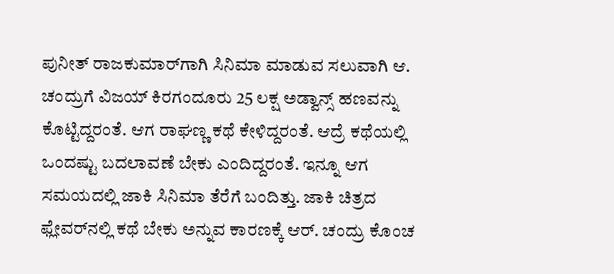ಪುನೀತ್ ರಾಜಕುಮಾರ್‌ಗಾಗಿ ಸಿನಿಮಾ ಮಾಡುವ ಸಲುವಾಗಿ ಆ. ಚಂದ್ರುಗೆ ವಿಜಯ್ ಕಿರಗಂದೂರು 25 ಲಕ್ಷ ಅಡ್ವಾನ್ಸ್‌ ಹಣವನ್ನು ಕೊಟ್ಟಿದ್ದರಂತೆ. ಆಗ ರಾಘಣ್ಣ ಕಥೆ ಕೇಳಿದ್ದರಂತೆ. ಆದ್ರೆ ಕಥೆಯಲ್ಲಿ ಒಂದಷ್ಟು ಬದಲಾವಣೆ ಬೇಕು ಎಂದಿದ್ದರಂತೆ. ಇನ್ನೂ ಆಗ ಸಮಯದಲ್ಲಿ ಜಾಕಿ ಸಿನಿಮಾ ತೆರೆಗೆ ಬಂದಿತ್ತು. ಜಾಕಿ ಚಿತ್ರದ ಫ್ಲೇವರ್‌ನಲ್ಲಿ ಕಥೆ ಬೇಕು ಅನ್ನುವ ಕಾರಣಕ್ಕೆ ಆರ್. ಚಂದ್ರು ಕೊಂಚ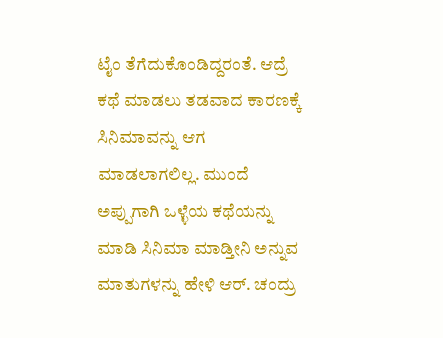ಟೈಂ ತೆಗೆದುಕೊಂಡಿದ್ದರಂತೆ. ಆದ್ರೆ ಕಥೆ ಮಾಡಲು ತಡವಾದ ಕಾರಣಕ್ಕೆ ಸಿನಿಮಾವನ್ನು ಆಗ ಮಾಡಲಾಗಲಿಲ್ಲ. ಮುಂದೆ ಅಪ್ಪುಗಾಗಿ ಒಳ್ಳೆಯ ಕಥೆಯನ್ನು ಮಾಡಿ ಸಿನಿಮಾ ಮಾಡ್ತೀನಿ ಅನ್ನುವ ಮಾತುಗಳನ್ನು ಹೇಳಿ ಆರ್‌. ಚಂದ್ರು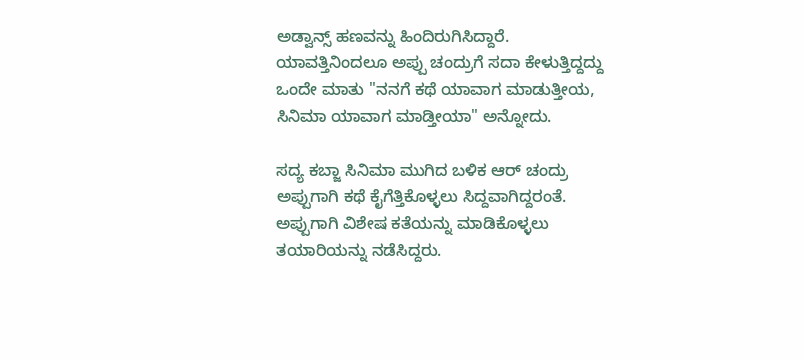ಅಡ್ವಾನ್ಸ್‌ ಹಣವನ್ನು ಹಿಂದಿರುಗಿಸಿದ್ದಾರೆ. ಯಾವತ್ತಿನಿಂದಲೂ ಅಪ್ಪು ಚಂದ್ರುಗೆ ಸದಾ ಕೇಳುತ್ತಿದ್ದದ್ದು ಒಂದೇ ಮಾತು "ನನಗೆ ಕಥೆ ಯಾವಾಗ ಮಾಡುತ್ತೀಯ, ಸಿನಿಮಾ ಯಾವಾಗ ಮಾಡ್ತೀಯಾ" ಅನ್ನೋದು.

ಸದ್ಯ ಕಬ್ಜಾ ಸಿನಿಮಾ ಮುಗಿದ ಬಳಿಕ ಆರ್‌ ಚಂದ್ರು ಅಪ್ಪುಗಾಗಿ ಕಥೆ ಕೈಗೆತ್ತಿಕೊಳ್ಳಲು ಸಿದ್ದವಾಗಿದ್ದರಂತೆ. ಅಪ್ಪುಗಾಗಿ ವಿಶೇಷ ಕತೆಯನ್ನು ಮಾಡಿಕೊಳ್ಳಲು ತಯಾರಿಯನ್ನು ನಡೆಸಿದ್ದರು.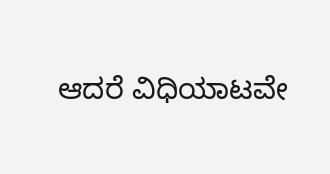ಆದರೆ ವಿಧಿಯಾಟವೇ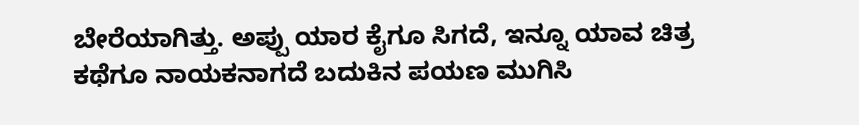ಬೇರೆಯಾಗಿತ್ತು. ಅಪ್ಪು ಯಾರ ಕೈಗೂ ಸಿಗದೆ, ಇನ್ನೂ ಯಾವ ಚಿತ್ರ ಕಥೆಗೂ ನಾಯಕನಾಗದೆ ಬದುಕಿನ ಪಯಣ ಮುಗಿಸಿ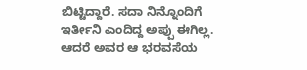ಬಿಟ್ಟಿದ್ದಾರೆ. ಸದಾ ನಿನ್ನೊಂದಿಗೆ ಇರ್ತೀನಿ ಎಂದಿದ್ದ ಅಪ್ಪು ಈಗಿಲ್ಲ. ಆದರೆ ಅವರ ಆ ಭರವಸೆಯ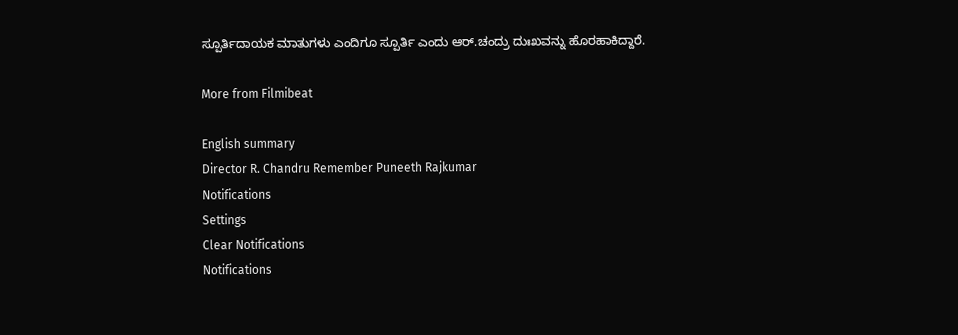ಸ್ಪೂರ್ತಿದಾಯಕ ಮಾತುಗಳು ಎಂದಿಗೂ ಸ್ಪೂರ್ತಿ ಎಂದು ಆರ್‌.ಚಂದ್ರು ದುಃಖವನ್ನು ಹೊರಹಾಕಿದ್ದಾರೆ.

More from Filmibeat

English summary
Director R. Chandru Remember Puneeth Rajkumar
Notifications
Settings
Clear Notifications
Notifications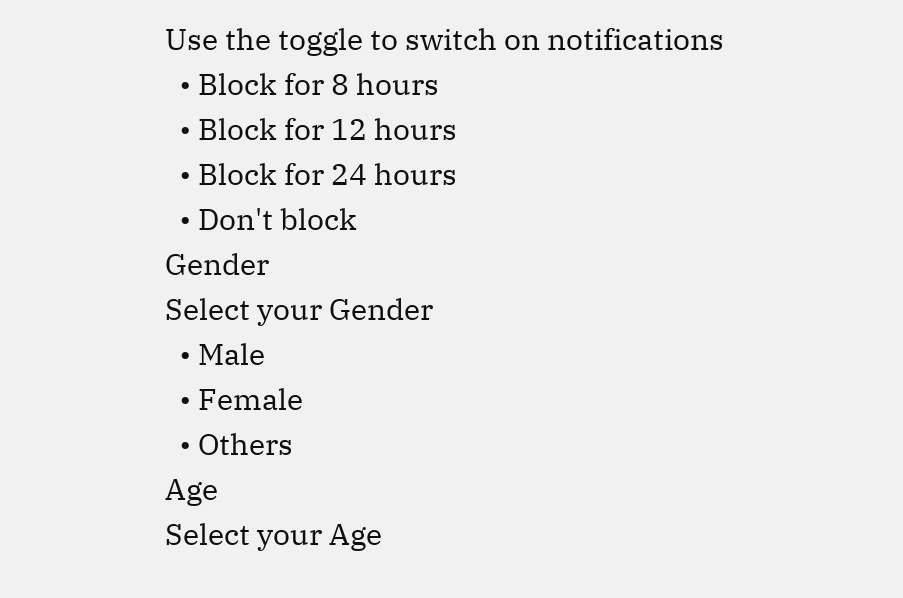Use the toggle to switch on notifications
  • Block for 8 hours
  • Block for 12 hours
  • Block for 24 hours
  • Don't block
Gender
Select your Gender
  • Male
  • Female
  • Others
Age
Select your Age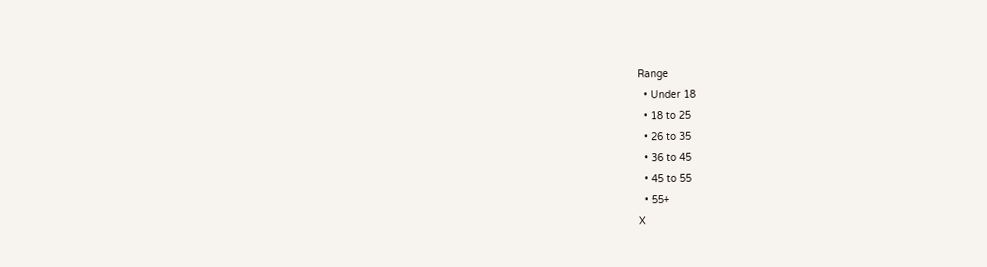Range
  • Under 18
  • 18 to 25
  • 26 to 35
  • 36 to 45
  • 45 to 55
  • 55+
X